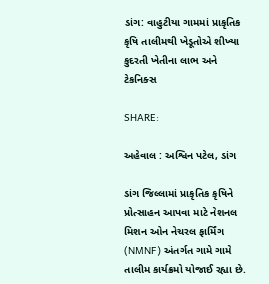ડાંગ: વાહુટીયા ગામમાં પ્રાકૃતિક કૃષિ તાલીમથી ખેડૂતોએ શીખ્યા કુદરતી ખેતીના લાભ અને ટેકનિક્સ

SHARE:

અહેવાલ : અશ્વિન પટેલ, ડાંગ

ડાંગ જિલ્લામાં પ્રાકૃતિક કૃષિને પ્રોત્સાહન આપવા માટે નેશનલ મિશન ઓન નેચરલ ફાર્મિંગ (NMNF) અંતર્ગત ગામે ગામે તાલીમ કાર્યક્રમો યોજાઈ રહ્યા છે.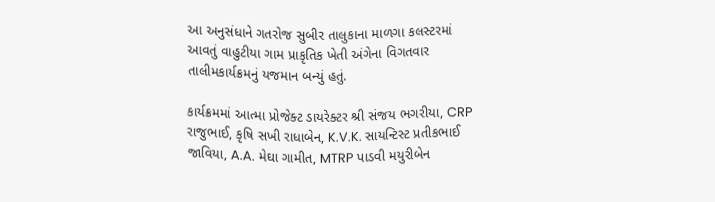આ અનુસંધાને ગતરોજ સુબીર તાલુકાના માળગા કલસ્ટરમાં આવતું વાહુટીયા ગામ પ્રાકૃતિક ખેતી અંગેના વિગતવાર તાલીમકાર્યક્રમનું યજમાન બન્યું હતું.

કાર્યક્રમમાં આત્મા પ્રોજેક્ટ ડાયરેક્ટર શ્રી સંજય ભગરીયા, CRP રાજુભાઈ, કૃષિ સખી રાધાબેન, K.V.K. સાયન્ટિસ્ટ પ્રતીકભાઈ જાવિયા, A.A. મેઘા ગામીત, MTRP પાડવી મયુરીબેન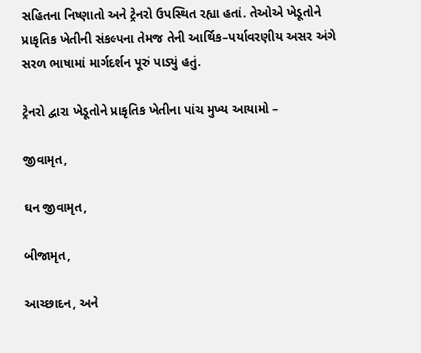સહિતના નિષ્ણાતો અને ટ્રેનરો ઉપસ્થિત રહ્યા હતાં. તેઓએ ખેડૂતોને પ્રાકૃતિક ખેતીની સંકલ્પના તેમજ તેની આર્થિક–પર્યાવરણીય અસર અંગે સરળ ભાષામાં માર્ગદર્શન પૂરું પાડ્યું હતું.

ટ્રેનરો દ્વારા ખેડૂતોને પ્રાકૃતિક ખેતીના પાંચ મુખ્ય આયામો –

જીવામૃત,

ઘન જીવામૃત,

બીજામૃત,

આચ્છાદન, અને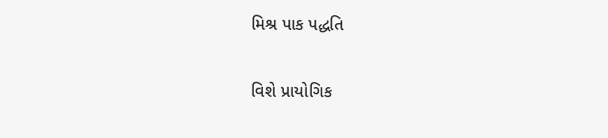મિશ્ર પાક પદ્ધતિ

વિશે પ્રાયોગિક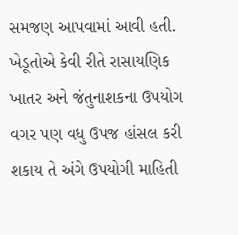સમજણ આપવામાં આવી હતી. ખેડૂતોએ કેવી રીતે રાસાયણિક ખાતર અને જંતુનાશકના ઉપયોગ વગર પણ વધુ ઉપજ હાંસલ કરી શકાય તે અંગે ઉપયોગી માહિતી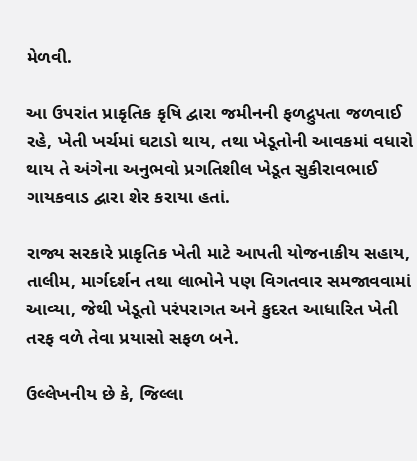મેળવી.

આ ઉપરાંત પ્રાકૃતિક કૃષિ દ્વારા જમીનની ફળદ્રુપતા જળવાઈ રહે, ખેતી ખર્ચમાં ઘટાડો થાય, તથા ખેડૂતોની આવકમાં વધારો થાય તે અંગેના અનુભવો પ્રગતિશીલ ખેડૂત સુકીરાવભાઈ ગાયકવાડ દ્વારા શેર કરાયા હતાં.

રાજ્ય સરકારે પ્રાકૃતિક ખેતી માટે આપતી યોજનાકીય સહાય, તાલીમ, માર્ગદર્શન તથા લાભોને પણ વિગતવાર સમજાવવામાં આવ્યા, જેથી ખેડૂતો પરંપરાગત અને કુદરત આધારિત ખેતી તરફ વળે તેવા પ્રયાસો સફળ બને.

ઉલ્લેખનીય છે કે, જિલ્લા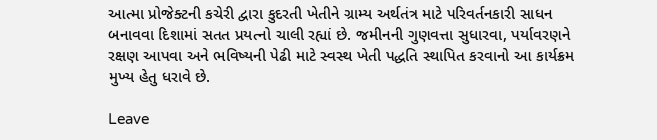આત્મા પ્રોજેક્ટની કચેરી દ્વારા કુદરતી ખેતીને ગ્રામ્ય અર્થતંત્ર માટે પરિવર્તનકારી સાધન બનાવવા દિશામાં સતત પ્રયત્નો ચાલી રહ્યાં છે. જમીનની ગુણવત્તા સુધારવા, પર્યાવરણને રક્ષણ આપવા અને ભવિષ્યની પેઢી માટે સ્વસ્થ ખેતી પદ્ધતિ સ્થાપિત કરવાનો આ કાર્યક્રમ મુખ્ય હેતુ ધરાવે છે.

Leave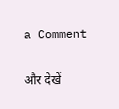a Comment

और देखें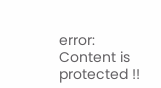error: Content is protected !!